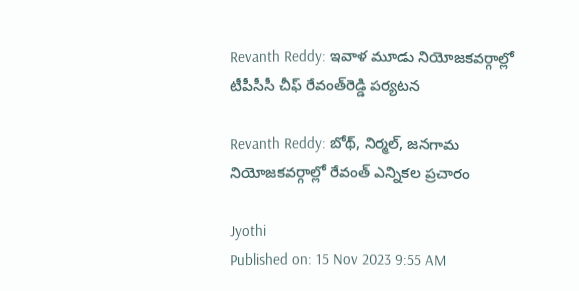Revanth Reddy: ఇవాళ మూడు నియోజకవర్గాల్లో టీపీసీసీ చీఫ్‌ రేవంత్‌రెడ్డి పర్యటన

Revanth Reddy: బోథ్‌, నిర్మల్‌, జనగామ నియోజకవర్గాల్లో రేవంత్‌ ఎన్నికల ప్రచారం

Jyothi
Published on: 15 Nov 2023 9:55 AM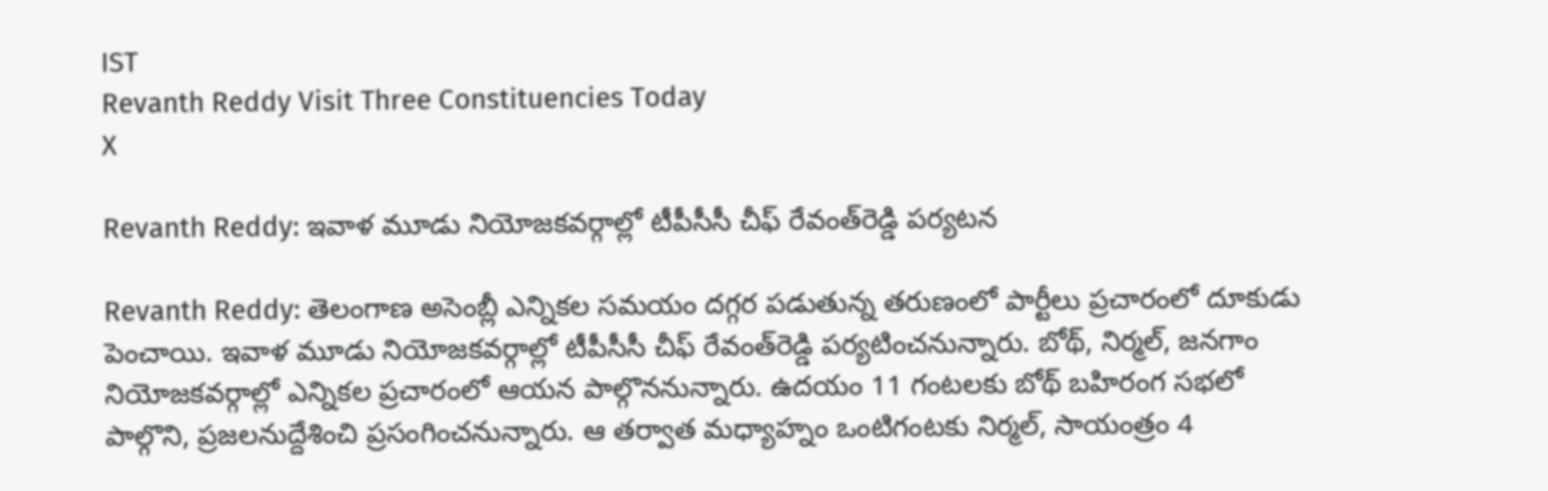IST
Revanth Reddy Visit Three Constituencies Today
X

Revanth Reddy: ఇవాళ మూడు నియోజకవర్గాల్లో టీపీసీసీ చీఫ్‌ రేవంత్‌రెడ్డి పర్యటన

Revanth Reddy: తెలంగాణ అసెంబ్లీ ఎన్నికల సమయం దగ్గర పడుతున్న తరుణంలో పార్టీలు ప్రచారంలో దూకుడు పెంచాయి. ఇవాళ మూడు నియోజకవర్గాల్లో టీపీసీసీ చీఫ్‌ రేవంత్‌రెడ్డి పర్యటించనున్నారు. బోథ్‌, నిర్మల్‌, జనగాం నియోజకవర్గాల్లో ఎన్నికల ప్రచారంలో ఆయన పాల్గొననున్నారు. ఉదయం 11 గంటలకు బోథ్‌ బహిరంగ సభలో పాల్గొని, ప్రజలనుద్దేశించి ప్రసంగించనున్నారు. ఆ తర్వాత మధ్యాహ్నం ఒంటిగంటకు నిర్మల్‌, సాయంత్రం 4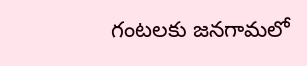గంటలకు జనగామలో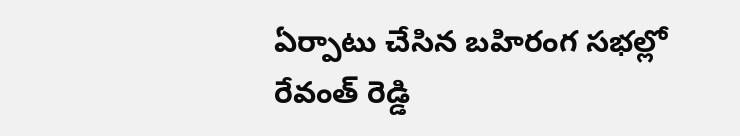ఏర్పాటు చేసిన బహిరంగ సభల్లో రేవంత్‌ రెడ్డి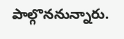పాల్గొననున్నారు.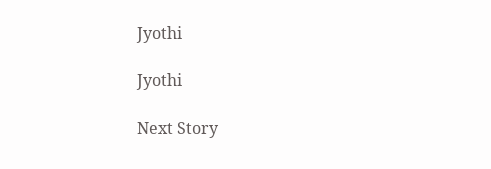Jyothi

Jyothi

Next Story